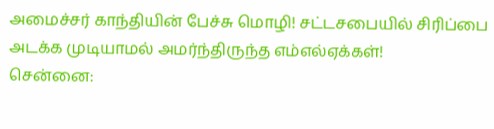அமைச்சர் காந்தியின் பேச்சு மொழி! சட்டசபையில் சிரிப்பை அடக்க முடியாமல் அமர்ந்திருந்த எம்எல்ஏக்கள்!
சென்னை: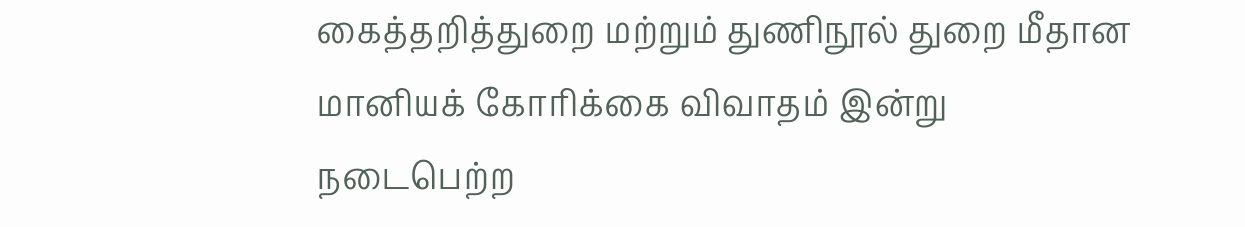கைத்தறித்துறை மற்றும் துணிநூல் துறை மீதான மானியக் கோரிக்கை விவாதம் இன்று நடைபெற்ற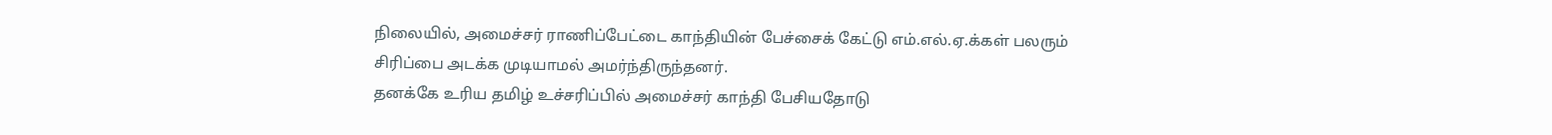நிலையில், அமைச்சர் ராணிப்பேட்டை காந்தியின் பேச்சைக் கேட்டு எம்.எல்.ஏ.க்கள் பலரும் சிரிப்பை அடக்க முடியாமல் அமர்ந்திருந்தனர்.
தனக்கே உரிய தமிழ் உச்சரிப்பில் அமைச்சர் காந்தி பேசியதோடு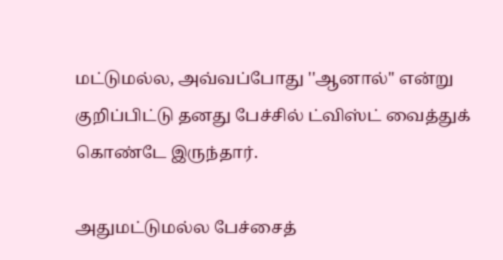மட்டுமல்ல, அவ்வப்போது ''ஆனால்'' என்று குறிப்பிட்டு தனது பேச்சில் ட்விஸ்ட் வைத்துக் கொண்டே இருந்தார்.

அதுமட்டுமல்ல பேச்சைத்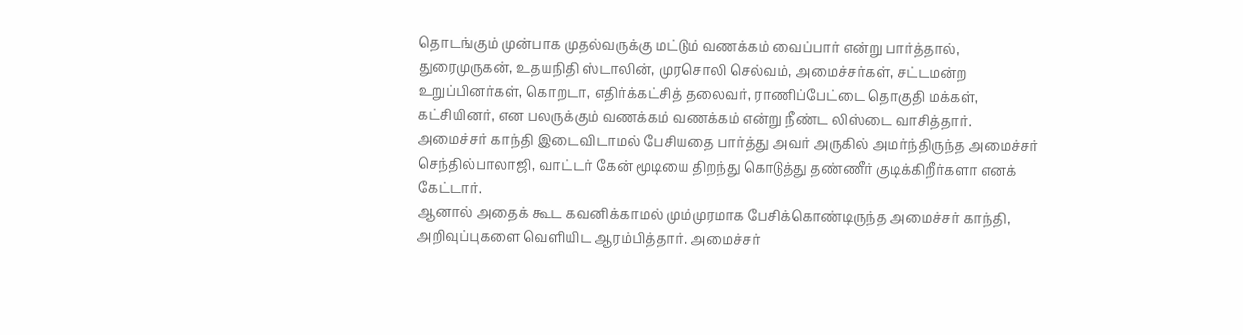தொடங்கும் முன்பாக முதல்வருக்கு மட்டும் வணக்கம் வைப்பார் என்று பார்த்தால், துரைமுருகன், உதயநிதி ஸ்டாலின், முரசொலி செல்வம், அமைச்சர்கள், சட்டமன்ற உறுப்பினர்கள், கொறடா, எதிர்க்கட்சித் தலைவர், ராணிப்பேட்டை தொகுதி மக்கள், கட்சியினர், என பலருக்கும் வணக்கம் வணக்கம் என்று நீண்ட லிஸ்டை வாசித்தார்.
அமைச்சர் காந்தி இடைவிடாமல் பேசியதை பார்த்து அவர் அருகில் அமர்ந்திருந்த அமைச்சர் செந்தில்பாலாஜி, வாட்டர் கேன் மூடியை திறந்து கொடுத்து தண்ணீர் குடிக்கிறீர்களா எனக் கேட்டார்.
ஆனால் அதைக் கூட கவனிக்காமல் மும்முரமாக பேசிக்கொண்டிருந்த அமைச்சர் காந்தி, அறிவுப்புகளை வெளியிட ஆரம்பித்தார். அமைச்சர்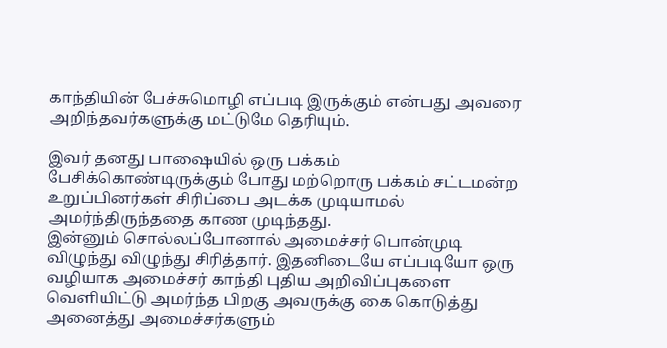காந்தியின் பேச்சுமொழி எப்படி இருக்கும் என்பது அவரை அறிந்தவர்களுக்கு மட்டுமே தெரியும்.

இவர் தனது பாஷையில் ஒரு பக்கம் பேசிக்கொண்டிருக்கும் போது மற்றொரு பக்கம் சட்டமன்ற உறுப்பினர்கள் சிரிப்பை அடக்க முடியாமல் அமர்ந்திருந்ததை காண முடிந்தது.
இன்னும் சொல்லப்போனால் அமைச்சர் பொன்முடி விழுந்து விழுந்து சிரித்தார். இதனிடையே எப்படியோ ஒரு வழியாக அமைச்சர் காந்தி புதிய அறிவிப்புகளை வெளியிட்டு அமர்ந்த பிறகு அவருக்கு கை கொடுத்து அனைத்து அமைச்சர்களும்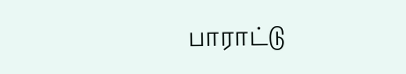பாராட்டு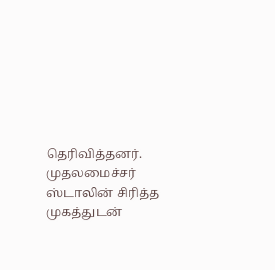தெரிவித்தனர்.
முதலமைச்சர் ஸ்டாலின் சிரித்த முகத்துடன்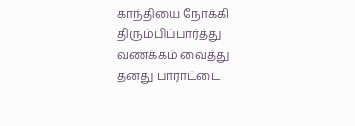காந்தியை நோக்கி திரும்பிப்பார்த்து வணக்கம் வைத்து தனது பாராட்டை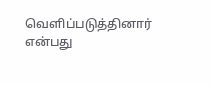வெளிப்படுத்தினார் என்பது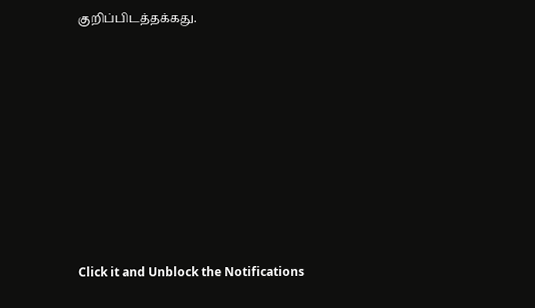குறிப்பிடத்தக்கது.












Click it and Unblock the Notifications